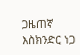ጋዜጠኛ እስክንድር ነጋ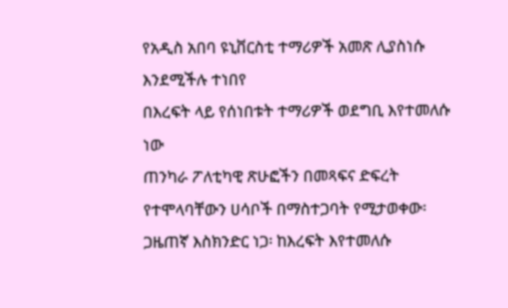የአዲስ አበባ ዩኒቨርስቲ ተማሪዎች አመጽ ሊያስነሱ እንደሚችሉ ተነበየ
በእረፍት ላይ የሰነበቱት ተማሪዎች ወደግቢ እየተመለሱ ነው
ጠንካራ ፖለቲካዊ ጽሁፎችን በመጻፍና ድፍረት የተሞላባቸውን ሀሳቦች በማስተጋባት የሚታወቀው፡ ጋዜጠኛ እስክንድር ነጋ፡ ከእረፍት እየተመለሱ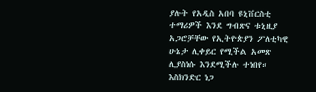ያሉት የአዲስ አበባ ዩኒቨርስቲ ተማሪዎች እንደ ግብጽና ቱኒዚያ አጋሮቻቸው የኢትዮጵያን ፖለቲካዊ ሁኔታ ሊቀይር የሚችል አመጽ ሊያስነሱ እንደሚችሉ ተነበየ። እስክንድር ነጋ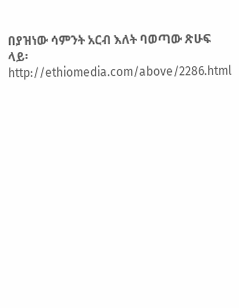በያዝነው ሳምንት አርብ እለት ባወጣው ጽሁፍ ላይ፡ http://ethiomedia.com/above/2286.html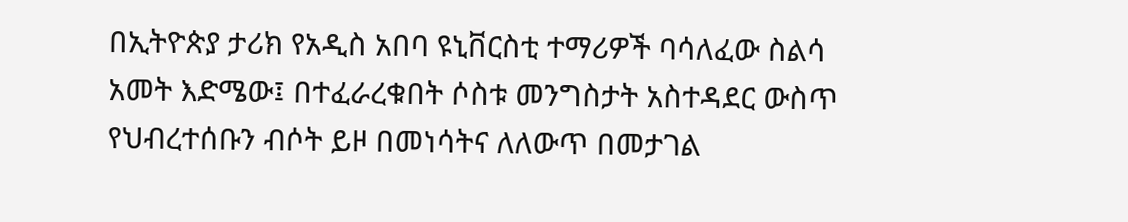በኢትዮጵያ ታሪክ የአዲስ አበባ ዩኒቨርስቲ ተማሪዎች ባሳለፈው ስልሳ አመት እድሜው፤ በተፈራረቁበት ሶስቱ መንግስታት አስተዳደር ውስጥ የህብረተሰቡን ብሶት ይዞ በመነሳትና ለለውጥ በመታገል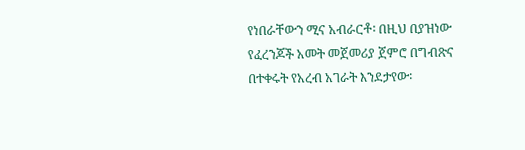የነበራቸውን ሚና አብራርቶ፡ በዚህ በያዝነው የፈረንጆች አመት መጀመሪያ ጀምሮ በግብጽና በተቀሩት የአረብ አገራት እንደታየው፡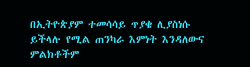በኢትዮጵያም ተመሳሳይ ጥያቄ ሊያስነሱ ይችላሉ የሚል ጠንካራ እምነት እንዳለውና ምልክቶችም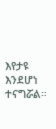እየታዩ እንደሆነ ተናግሯል።